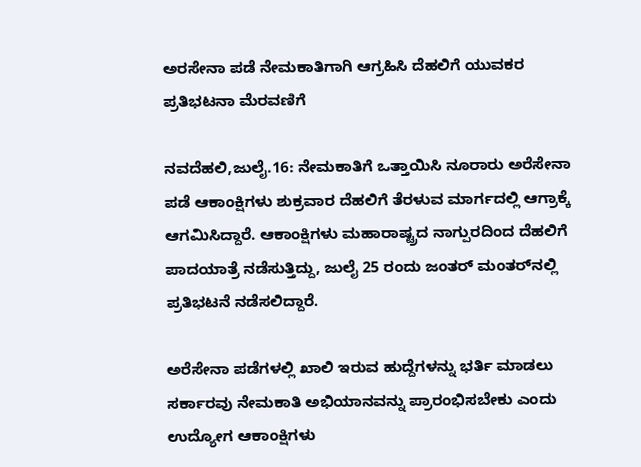ಅರಸೇನಾ ಪಡೆ ನೇಮಕಾತಿಗಾಗಿ ಆಗ್ರಹಿಸಿ ದೆಹಲಿಗೆ ಯುವಕರ ಪ್ರತಿಭಟನಾ ಮೆರವಣಿಗೆ

ನವದೆಹಲಿ,ಜುಲೈ.16: ನೇಮಕಾತಿಗೆ ಒತ್ತಾಯಿಸಿ ನೂರಾರು ಅರೆಸೇನಾ ಪಡೆ ಆಕಾಂಕ್ಷಿಗಳು ಶುಕ್ರವಾರ ದೆಹಲಿಗೆ ತೆರಳುವ ಮಾರ್ಗದಲ್ಲಿ ಆಗ್ರಾಕ್ಕೆ ಆಗಮಿಸಿದ್ದಾರೆ. ಆಕಾಂಕ್ಷಿಗಳು ಮಹಾರಾಷ್ಟ್ರದ ನಾಗ್ಪುರದಿಂದ ದೆಹಲಿಗೆ ಪಾದಯಾತ್ರೆ ನಡೆಸುತ್ತಿದ್ದು, ಜುಲೈ 25 ರಂದು ಜಂತರ್ ಮಂತರ್‌ನಲ್ಲಿ ಪ್ರತಿಭಟನೆ ನಡೆಸಲಿದ್ದಾರೆ.

ಅರೆಸೇನಾ ಪಡೆಗಳಲ್ಲಿ ಖಾಲಿ ಇರುವ ಹುದ್ದೆಗಳನ್ನು ಭರ್ತಿ ಮಾಡಲು ಸರ್ಕಾರವು ನೇಮಕಾತಿ ಅಭಿಯಾನವನ್ನು ಪ್ರಾರಂಭಿಸಬೇಕು ಎಂದು ಉದ್ಯೋಗ ಆಕಾಂಕ್ಷಿಗಳು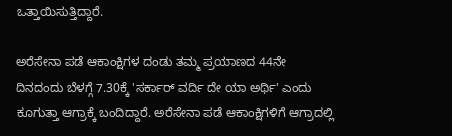ಒತ್ತಾಯಿಸುತ್ತಿದ್ದಾರೆ.

ಅರೆಸೇನಾ ಪಡೆ ಆಕಾಂಕ್ಷಿಗಳ ದಂಡು ತಮ್ಮ ಪ್ರಯಾಣದ 44ನೇ ದಿನದಂದು ಬೆಳಗ್ಗೆ 7.30ಕ್ಕೆ 'ಸರ್ಕಾರ್ ವರ್ದಿ ದೇ ಯಾ ಅರ್ಥಿ' ಎಂದು ಕೂಗುತ್ತಾ ಆಗ್ರಾಕ್ಕೆ ಬಂದಿದ್ದಾರೆ. ಅರೆಸೇನಾ ಪಡೆ ಆಕಾಂಕ್ಷಿಗಳಿಗೆ ಆಗ್ರಾದಲ್ಲಿ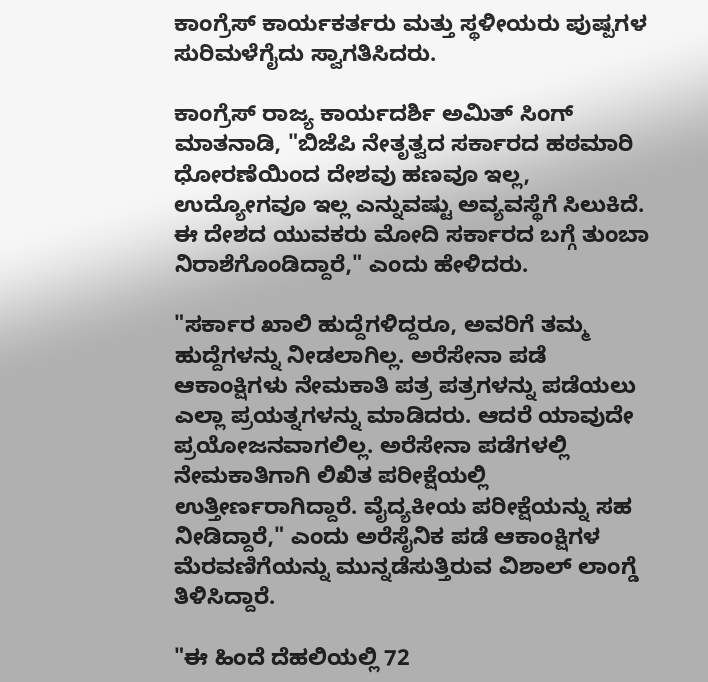ಕಾಂಗ್ರೆಸ್ ಕಾರ್ಯಕರ್ತರು ಮತ್ತು ಸ್ಥಳೀಯರು ಪುಷ್ಪಗಳ ಸುರಿಮಳೆಗೈದು ಸ್ವಾಗತಿಸಿದರು.

ಕಾಂಗ್ರೆಸ್ ರಾಜ್ಯ ಕಾರ್ಯದರ್ಶಿ ಅಮಿತ್ ಸಿಂಗ್ ಮಾತನಾಡಿ, "ಬಿಜೆಪಿ ನೇತೃತ್ವದ ಸರ್ಕಾರದ ಹಠಮಾರಿ ಧೋರಣೆಯಿಂದ ದೇಶವು ಹಣವೂ ಇಲ್ಲ, ಉದ್ಯೋಗವೂ ಇಲ್ಲ ಎನ್ನುವಷ್ಟು ಅವ್ಯವಸ್ಥೆಗೆ ಸಿಲುಕಿದೆ. ಈ ದೇಶದ ಯುವಕರು ಮೋದಿ ಸರ್ಕಾರದ ಬಗ್ಗೆ ತುಂಬಾ ನಿರಾಶೆಗೊಂಡಿದ್ದಾರೆ," ಎಂದು ಹೇಳಿದರು.

"ಸರ್ಕಾರ ಖಾಲಿ ಹುದ್ದೆಗಳಿದ್ದರೂ, ಅವರಿಗೆ ತಮ್ಮ ಹುದ್ದೆಗಳನ್ನು ನೀಡಲಾಗಿಲ್ಲ. ಅರೆಸೇನಾ ಪಡೆ ಆಕಾಂಕ್ಷಿಗಳು ನೇಮಕಾತಿ ಪತ್ರ ಪತ್ರಗಳನ್ನು ಪಡೆಯಲು ಎಲ್ಲಾ ಪ್ರಯತ್ನಗಳನ್ನು ಮಾಡಿದರು. ಆದರೆ ಯಾವುದೇ ಪ್ರಯೋಜನವಾಗಲಿಲ್ಲ. ಅರೆಸೇನಾ ಪಡೆಗಳಲ್ಲಿ ನೇಮಕಾತಿಗಾಗಿ ಲಿಖಿತ ಪರೀಕ್ಷೆಯಲ್ಲಿ ಉತ್ತೀರ್ಣರಾಗಿದ್ದಾರೆ. ವೈದ್ಯಕೀಯ ಪರೀಕ್ಷೆಯನ್ನು ಸಹ ನೀಡಿದ್ದಾರೆ," ಎಂದು ಅರೆಸೈನಿಕ ಪಡೆ ಆಕಾಂಕ್ಷಿಗಳ ಮೆರವಣಿಗೆಯನ್ನು ಮುನ್ನಡೆಸುತ್ತಿರುವ ವಿಶಾಲ್ ಲಾಂಗ್ಡೆ ತಿಳಿಸಿದ್ದಾರೆ.

"ಈ ಹಿಂದೆ ದೆಹಲಿಯಲ್ಲಿ 72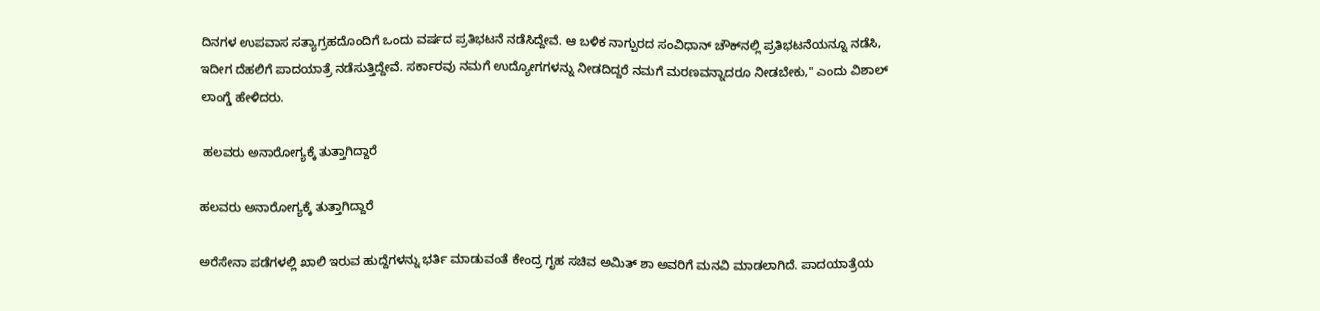ದಿನಗಳ ಉಪವಾಸ ಸತ್ಯಾಗ್ರಹದೊಂದಿಗೆ ಒಂದು ವರ್ಷದ ಪ್ರತಿಭಟನೆ ನಡೆಸಿದ್ದೇವೆ. ಆ ಬಳಿಕ ನಾಗ್ಪುರದ ಸಂವಿಧಾನ್ ಚೌಕ್‌ನಲ್ಲಿ ಪ್ರತಿಭಟನೆಯನ್ನೂ ನಡೆಸಿ, ಇದೀಗ ದೆಹಲಿಗೆ ಪಾದಯಾತ್ರೆ ನಡೆಸುತ್ತಿದ್ದೇವೆ. ಸರ್ಕಾರವು ನಮಗೆ ಉದ್ಯೋಗಗಳನ್ನು ನೀಡದಿದ್ದರೆ ನಮಗೆ ಮರಣವನ್ನಾದರೂ ನೀಡಬೇಕು," ಎಂದು ವಿಶಾಲ್ ಲಾಂಗ್ಡೆ ಹೇಳಿದರು.

 ಹಲವರು ಅನಾರೋಗ್ಯಕ್ಕೆ ತುತ್ತಾಗಿದ್ದಾರೆ

ಹಲವರು ಅನಾರೋಗ್ಯಕ್ಕೆ ತುತ್ತಾಗಿದ್ದಾರೆ

ಅರೆಸೇನಾ ಪಡೆಗಳಲ್ಲಿ ಖಾಲಿ ಇರುವ ಹುದ್ದೆಗಳನ್ನು ಭರ್ತಿ ಮಾಡುವಂತೆ ಕೇಂದ್ರ ಗೃಹ ಸಚಿವ ಅಮಿತ್ ಶಾ ಅವರಿಗೆ ಮನವಿ ಮಾಡಲಾಗಿದೆ. ಪಾದಯಾತ್ರೆಯ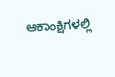ಆಕಾಂಕ್ಷಿಗಳಲ್ಲಿ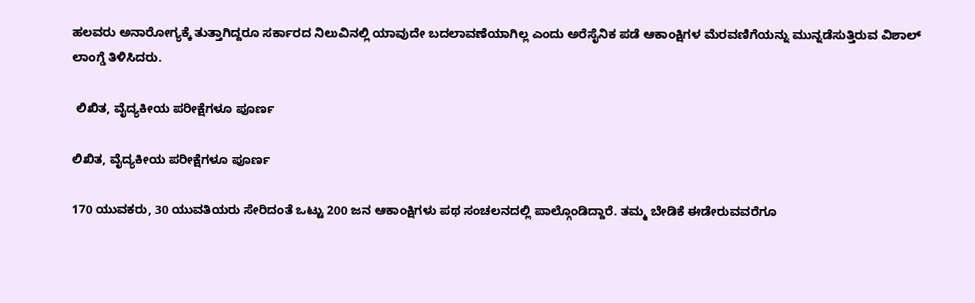ಹಲವರು ಅನಾರೋಗ್ಯಕ್ಕೆ ತುತ್ತಾಗಿದ್ದರೂ ಸರ್ಕಾರದ ನಿಲುವಿನಲ್ಲಿ ಯಾವುದೇ ಬದಲಾವಣೆಯಾಗಿಲ್ಲ ಎಂದು ಅರೆಸೈನಿಕ ಪಡೆ ಆಕಾಂಕ್ಷಿಗಳ ಮೆರವಣಿಗೆಯನ್ನು ಮುನ್ನಡೆಸುತ್ತಿರುವ ವಿಶಾಲ್ ಲಾಂಗ್ಡೆ ತಿಳಿಸಿದರು.

 ಲಿಖಿತ, ವೈದ್ಯಕೀಯ ಪರೀಕ್ಷೆಗಳೂ ಪೂರ್ಣ

ಲಿಖಿತ, ವೈದ್ಯಕೀಯ ಪರೀಕ್ಷೆಗಳೂ ಪೂರ್ಣ

170 ಯುವಕರು, 30 ಯುವತಿಯರು ಸೇರಿದಂತೆ ಒಟ್ಟು 200 ಜನ ಆಕಾಂಕ್ಷಿಗಳು ಪಥ ಸಂಚಲನದಲ್ಲಿ ಪಾಲ್ಗೊಂಡಿದ್ದಾರೆ. ತಮ್ಮ ಬೇಡಿಕೆ ಈಡೇರುವವರೆಗೂ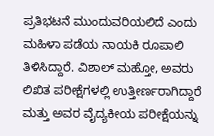ಪ್ರತಿಭಟನೆ ಮುಂದುವರಿಯಲಿದೆ ಎಂದು ಮಹಿಳಾ ಪಡೆಯ ನಾಯಕಿ ರೂಪಾಲಿ ತಿಳಿಸಿದ್ದಾರೆ. ವಿಶಾಲ್ ಮಹ್ತೋ, ಅವರು ಲಿಖಿತ ಪರೀಕ್ಷೆಗಳಲ್ಲಿ ಉತ್ತೀರ್ಣರಾಗಿದ್ದಾರೆ ಮತ್ತು ಅವರ ವೈದ್ಯಕೀಯ ಪರೀಕ್ಷೆಯನ್ನು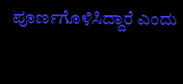ಪೂರ್ಣಗೊಳಿಸಿದ್ದಾರೆ ಎಂದು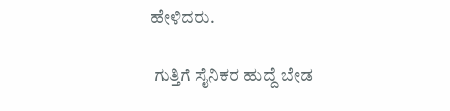ಹೇಳಿದರು.

 ಗುತ್ತಿಗೆ ಸೈನಿಕರ ಹುದ್ದೆ ಬೇಡ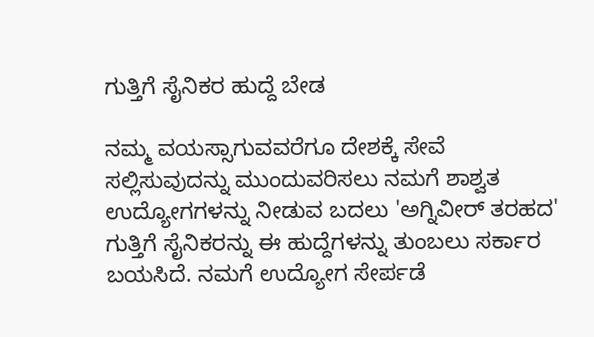ಗುತ್ತಿಗೆ ಸೈನಿಕರ ಹುದ್ದೆ ಬೇಡ

ನಮ್ಮ ವಯಸ್ಸಾಗುವವರೆಗೂ ದೇಶಕ್ಕೆ ಸೇವೆ ಸಲ್ಲಿಸುವುದನ್ನು ಮುಂದುವರಿಸಲು ನಮಗೆ ಶಾಶ್ವತ ಉದ್ಯೋಗಗಳನ್ನು ನೀಡುವ ಬದಲು 'ಅಗ್ನಿವೀರ್ ತರಹದ' ಗುತ್ತಿಗೆ ಸೈನಿಕರನ್ನು ಈ ಹುದ್ದೆಗಳನ್ನು ತುಂಬಲು ಸರ್ಕಾರ ಬಯಸಿದೆ. ನಮಗೆ ಉದ್ಯೋಗ ಸೇರ್ಪಡೆ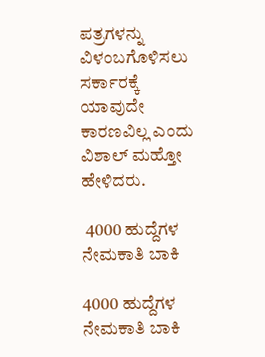ಪತ್ರಗಳನ್ನು ವಿಳಂಬಗೊಳಿಸಲು ಸರ್ಕಾರಕ್ಕೆ ಯಾವುದೇ ಕಾರಣವಿಲ್ಲ ಎಂದು ವಿಶಾಲ್ ಮಹ್ತೋ ಹೇಳಿದರು.

 4000 ಹುದ್ದೆಗಳ ನೇಮಕಾತಿ ಬಾಕಿ

4000 ಹುದ್ದೆಗಳ ನೇಮಕಾತಿ ಬಾಕಿ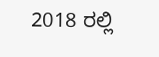2018 ರಲ್ಲಿ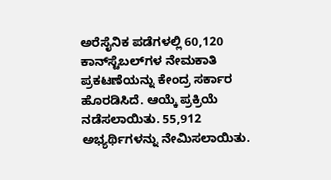ಅರೆಸೈನಿಕ ಪಡೆಗಳಲ್ಲಿ 60,120 ಕಾನ್‌ಸ್ಟೆಬಲ್‌ಗಳ ನೇಮಕಾತಿ ಪ್ರಕಟಣೆಯನ್ನು ಕೇಂದ್ರ ಸರ್ಕಾರ ಹೊರಡಿಸಿದೆ. ಆಯ್ಕೆ ಪ್ರಕ್ರಿಯೆ ನಡೆಸಲಾಯಿತು. 55,912 ಅಭ್ಯರ್ಥಿಗಳನ್ನು ನೇಮಿಸಲಾಯಿತು.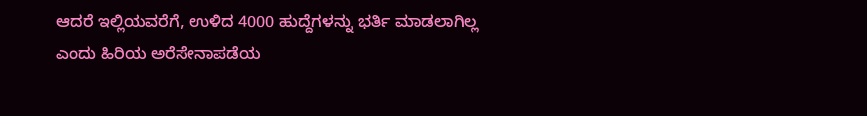ಆದರೆ ಇಲ್ಲಿಯವರೆಗೆ, ಉಳಿದ 4000 ಹುದ್ದೆಗಳನ್ನು ಭರ್ತಿ ಮಾಡಲಾಗಿಲ್ಲ ಎಂದು ಹಿರಿಯ ಅರೆಸೇನಾಪಡೆಯ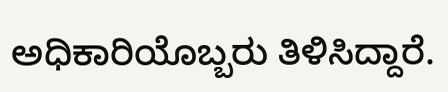ಅಧಿಕಾರಿಯೊಬ್ಬರು ತಿಳಿಸಿದ್ದಾರೆ.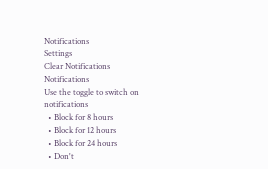Notifications
Settings
Clear Notifications
Notifications
Use the toggle to switch on notifications
  • Block for 8 hours
  • Block for 12 hours
  • Block for 24 hours
  • Don't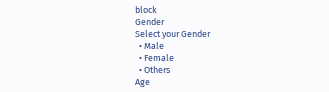block
Gender
Select your Gender
  • Male
  • Female
  • Others
Age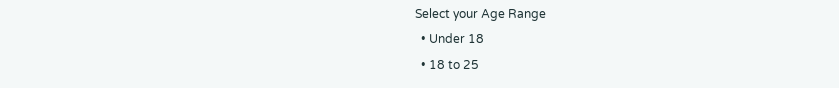Select your Age Range
  • Under 18
  • 18 to 25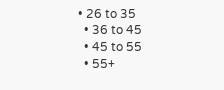• 26 to 35
  • 36 to 45
  • 45 to 55
  • 55+